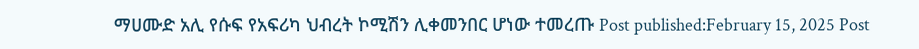ማሀሙድ አሊ የሱፍ የአፍሪካ ህብረት ኮሚሽን ሊቀመንበር ሆነው ተመረጡ Post published:February 15, 2025 Post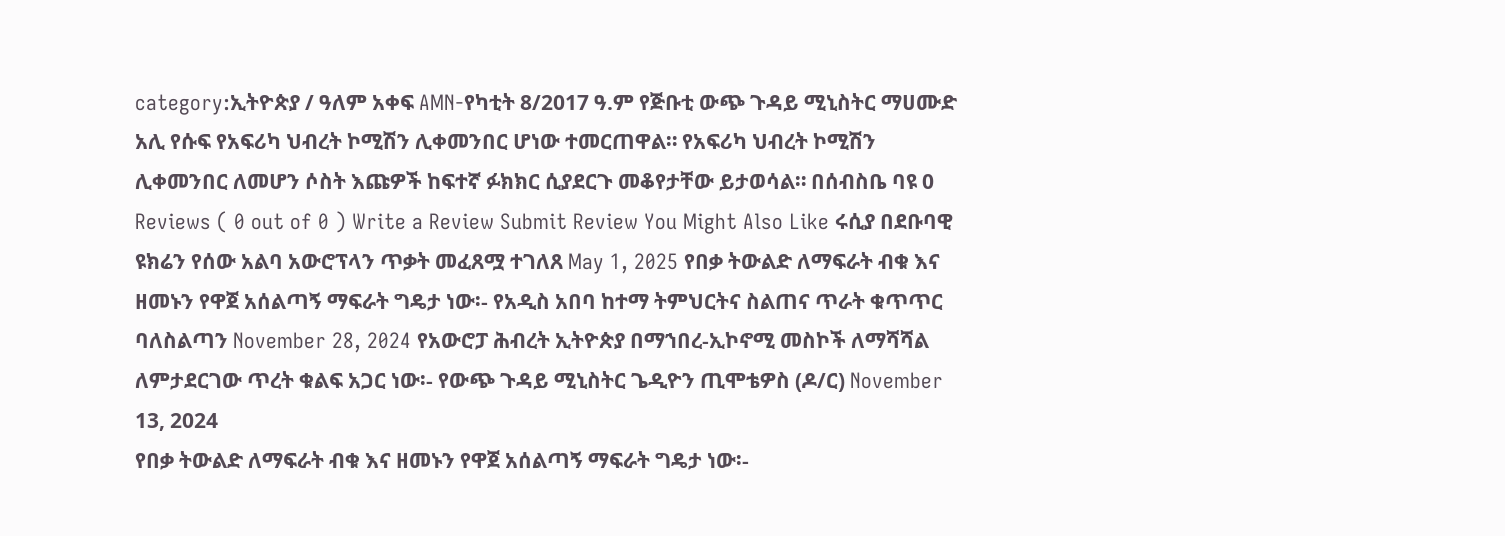category:ኢትዮጵያ / ዓለም አቀፍ AMN-የካቲት 8/2017 ዓ.ም የጅቡቲ ውጭ ጉዳይ ሚኒስትር ማሀሙድ አሊ የሱፍ የአፍሪካ ህብረት ኮሚሽን ሊቀመንበር ሆነው ተመርጠዋል። የአፍሪካ ህብረት ኮሚሽን ሊቀመንበር ለመሆን ሶስት እጩዎች ከፍተኛ ፉክክር ሲያደርጉ መቆየታቸው ይታወሳል። በሰብስቤ ባዩ 0 Reviews ( 0 out of 0 ) Write a Review Submit Review You Might Also Like ሩሲያ በደቡባዊ ዩክሬን የሰው አልባ አውሮፕላን ጥቃት መፈጸሟ ተገለጸ May 1, 2025 የበቃ ትውልድ ለማፍራት ብቁ እና ዘመኑን የዋጀ አሰልጣኝ ማፍራት ግዴታ ነው፡- የአዲስ አበባ ከተማ ትምህርትና ስልጠና ጥራት ቁጥጥር ባለስልጣን November 28, 2024 የአውሮፓ ሕብረት ኢትዮጵያ በማኀበረ-ኢኮኖሚ መስኮች ለማሻሻል ለምታደርገው ጥረት ቁልፍ አጋር ነው፡- የውጭ ጉዳይ ሚኒስትር ጌዲዮን ጢሞቴዎስ (ዶ/ር) November 13, 2024
የበቃ ትውልድ ለማፍራት ብቁ እና ዘመኑን የዋጀ አሰልጣኝ ማፍራት ግዴታ ነው፡-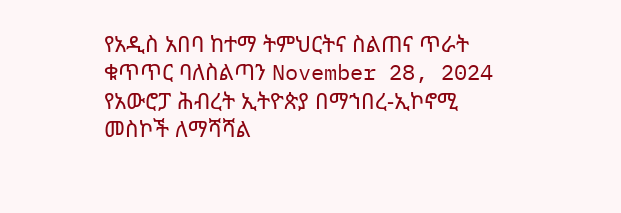የአዲስ አበባ ከተማ ትምህርትና ስልጠና ጥራት ቁጥጥር ባለስልጣን November 28, 2024
የአውሮፓ ሕብረት ኢትዮጵያ በማኀበረ-ኢኮኖሚ መስኮች ለማሻሻል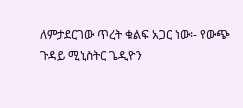ለምታደርገው ጥረት ቁልፍ አጋር ነው፡- የውጭ ጉዳይ ሚኒስትር ጌዲዮን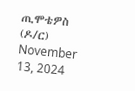ጢሞቴዎስ (ዶ/ር) November 13, 2024